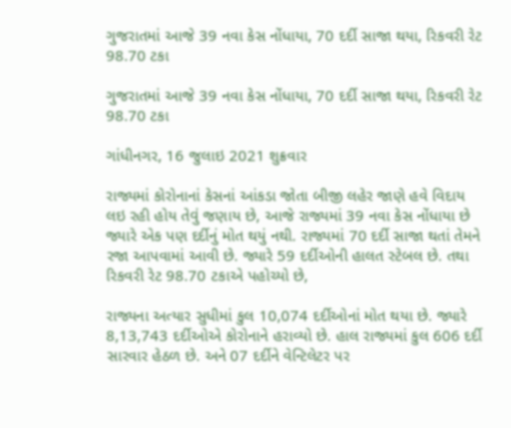ગુજરાતમાં આજે 39 નવા કેસ નોંધાયા, 70 દર્દી સાજા થયા, રિકવરી રેટ 98.70 ટકા

ગુજરાતમાં આજે 39 નવા કેસ નોંધાયા, 70 દર્દી સાજા થયા, રિકવરી રેટ 98.70 ટકા

ગાંધીનગર, 16 જુલાઇ 2021 શુક્રવાર

રાજ્યમાં કોરોનાનાં કેસનાં આંકડા જોતા બીજી લહેર જાણે હવે વિદાય લઇ રહી હોય તેવું જણાય છે, આજે રાજ્યમાં 39 નવા કેસ નોંધાયા છે જ્યારે એક પણ દર્દીનું મોત થયું નથી. રાજ્યમાં 70 દર્દી સાજા થતાં તેમને રજા આપવામાં આવી છે. જ્યારે 59 દર્દીઓની હાલત સ્ટેબલ છે. તથા રિકવરી રેટ 98.70 ટકાએ પહોચ્યો છે,

રાજ્યના અત્યાર સુધીમાં કુલ 10,074 દર્દીઓનાં મોત થયા છે. જ્યારે 8,13,743 દર્દીઓએ કોરોનાને હરાવ્યો છે. હાલ રાજ્યમાં કુલ 606 દર્દી સારવાર હેઠળ છે. અને 07 દર્દીને વેન્ટિલેટર પર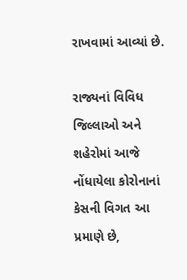રાખવામાં આવ્યાં છે.

રાજ્યનાં વિવિધ જિલ્લાઓ અને શહેરોમાં આજે નોંધાયેલા કોરોનાનાં કેસની વિગત આ પ્રમાણે છે,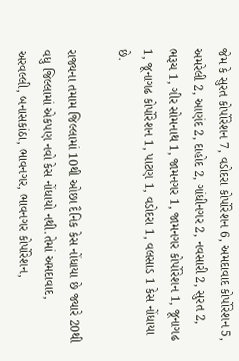જેમ કે સુરત કોર્પોરેશન 7, વડોદરા કોર્પોરેશન 6, અમદાવાદ કોર્પોરેશન 5, અમરેલી 2, આણંદ 2, દાહોદ 2, ગાંધીનગર 2, નવસારી 2, સુરત 2, ભરૂચ 1, ગીર સોમનાથ 1, જામનગર 1, જામનગર કોર્પોરેશન 1, જૂનાગઢ 1, જૂનાગઢ કોર્પોરેશન 1, પાટણ 1, વડોદરા 1, વલસાડ 1 કેસ નોંધાયા છે.

રાજ્યના તમામ જિલ્લામાં 10થી ઓછા દૈનિક કેસ નોંધાયા છે જ્યારે 20થી વધુ જિલ્લામાં એકપણ નવો કેસ નોંધાયો નથી.તેમાં અમદાવાદ, અરવલ્લી, બનાસકાંઠા, ભાવનગર, ભાવનગર કોર્પોરેશન,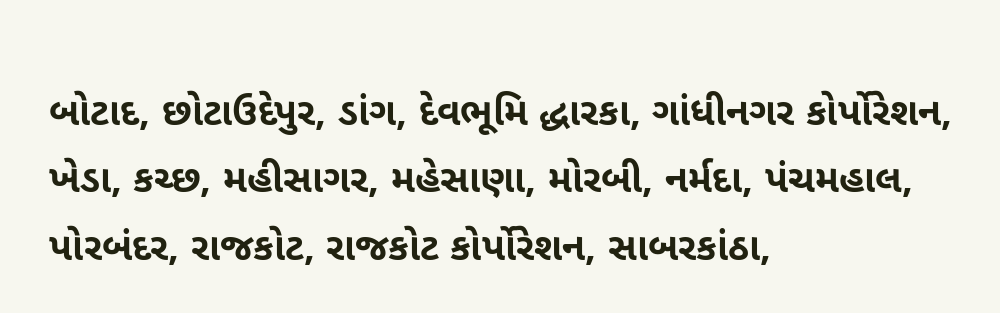બોટાદ, છોટાઉદેપુર, ડાંગ, દેવભૂમિ દ્ધારકા, ગાંધીનગર કોર્પોરેશન, ખેડા, કચ્છ, મહીસાગર, મહેસાણા, મોરબી, નર્મદા, પંચમહાલ, પોરબંદર, રાજકોટ, રાજકોટ કોર્પોરેશન, સાબરકાંઠા,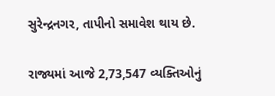સુરેન્દ્રનગર, તાપીનો સમાવેશ થાય છે.

રાજ્યમાં આજે 2,73,547 વ્યક્તિઓનું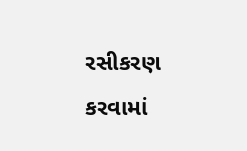રસીકરણ કરવામાં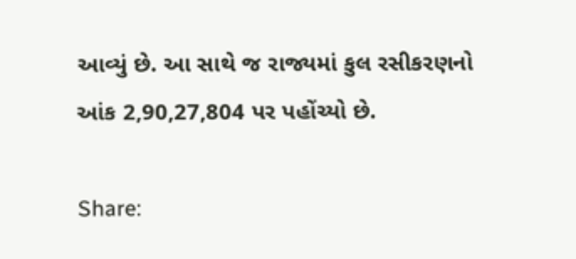આવ્યું છે. આ સાથે જ રાજ્યમાં કુલ રસીકરણનો આંક 2,90,27,804 પર પહોંચ્યો છે.

Share: